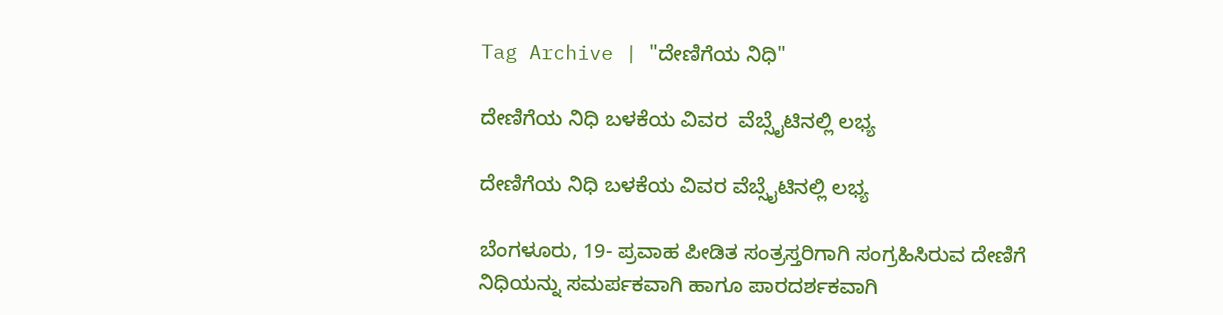Tag Archive | "ದೇಣಿಗೆಯ ನಿಧಿ"

ದೇಣಿಗೆಯ ನಿಧಿ ಬಳಕೆಯ ವಿವರ  ವೆಬ್ಸೈಟಿನಲ್ಲಿ ಲಭ್ಯ

ದೇಣಿಗೆಯ ನಿಧಿ ಬಳಕೆಯ ವಿವರ ವೆಬ್ಸೈಟಿನಲ್ಲಿ ಲಭ್ಯ

ಬೆಂಗಳೂರು, 19- ಪ್ರವಾಹ ಪೀಡಿತ ಸಂತ್ರಸ್ತರಿಗಾಗಿ ಸಂಗ್ರಹಿಸಿರುವ ದೇಣಿಗೆ ನಿಧಿಯನ್ನು ಸಮರ್ಪಕವಾಗಿ ಹಾಗೂ ಪಾರದರ್ಶಕವಾಗಿ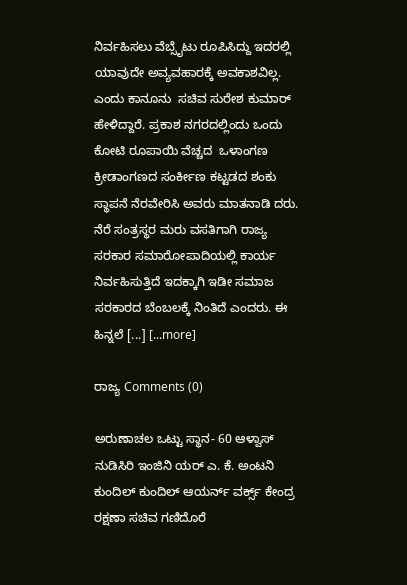ನಿರ್ವಹಿಸಲು ವೆಬ್ಸೈಟು ರೂಪಿಸಿದ್ದು ಇದರಲ್ಲಿ ಯಾವುದೇ ಅವ್ಯವಹಾರಕ್ಕೆ ಅವಕಾಶವಿಲ್ಲ. ಎಂದು ಕಾನೂನು  ಸಚಿವ ಸುರೇಶ ಕುಮಾರ್ ಹೇಳಿದ್ದಾರೆ. ಪ್ರಕಾಶ ನಗರದಲ್ಲಿಂದು ಒಂದು ಕೋಟಿ ರೂಪಾಯಿ ವೆಚ್ಚದ  ಒಳಾಂಗಣ ಕ್ರೀಡಾಂಗಣದ ಸಂರ್ಕೀಣ ಕಟ್ಟಡದ ಶಂಕು ಸ್ಥಾಪನೆ ನೆರವೇರಿಸಿ ಅವರು ಮಾತನಾಡಿ ದರು. ನೆರೆ ಸಂತ್ರಸ್ಥರ ಮರು ವಸತಿಗಾಗಿ ರಾಜ್ಯ ಸರಕಾರ ಸಮಾರೋಪಾದಿಯಲ್ಲಿ ಕಾರ್ಯ ನಿರ್ವಹಿಸುತ್ತಿದೆ ಇದಕ್ಕಾಗಿ ಇಡೀ ಸಮಾಜ ಸರಕಾರದ ಬೆಂಬಲಕ್ಕೆ ನಿಂತಿದೆ ಎಂದರು. ಈ ಹಿನ್ನಲೆ [...] [...more]

ರಾಜ್ಯ Comments (0)

ಅರುಣಾಚಲ ಒಟ್ಟು ಸ್ಥಾನ- 60 ಆಳ್ವಾಸ್ ನುಡಿಸಿರಿ ಇಂಜಿನಿ ಯರ್ ಎ. ಕೆ. ಅಂಟನಿ ಕುಂದಿಲ್ ಕುಂದಿಲ್ ಆಯರ್ನ್ ವರ್ಕ್ಸ್ ಕೇಂದ್ರ ರಕ್ಷಣಾ ಸಚಿವ ಗಣಿದೊರೆ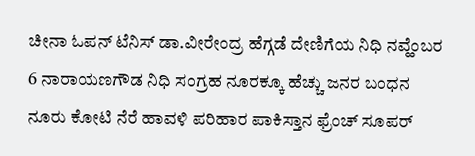ಚೀನಾ ಓಪನ್ ಟೆನಿಸ್ ಡಾ.ವೀರೇಂದ್ರ ಹೆಗ್ಗಡೆ ದೇಣಿಗೆಯ ನಿಧಿ ನವ್ಹೆಂಬರ 6 ನಾರಾಯಣಗೌಡ ನಿಧಿ ಸಂಗ್ರಹ ನೂರಕ್ಕೂ ಹೆಚ್ಚು ಜನರ ಬಂಧನ ನೂರು ಕೋಟಿ ನೆರೆ ಹಾವಳಿ ಪರಿಹಾರ ಪಾಕಿಸ್ತಾನ ಫ್ರೆಂಚ್ ಸೂಪರ್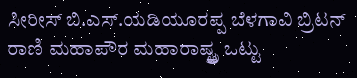ಸೀರೀಸ್ ಬಿ.ಎಸ್.ಯಡಿಯೂರಪ್ಪ ಬೆಳಗಾವಿ ಬ್ರಿಟನ್ ರಾಣಿ ಮಹಾಪೌರ ಮಹಾರಾಷ್ಟ್ತ್ರ ಒಟ್ಟು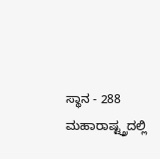ಸ್ಥಾನ - 288 ಮಹಾರಾಷ್ಟ್ತ್ರದಲ್ಲಿ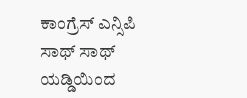ಕಾಂಗ್ರೆಸ್ ಎನ್ಸಿಪಿ ಸಾಥ್ ಸಾಥ್ ಯಡ್ಡಿಯಿಂದ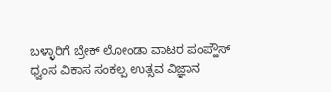ಬಳ್ಳಾರಿಗೆ ಬ್ರೇಕ್ ಲೋಂಡಾ ವಾಟರ ಪಂಪ್ಹೌಸ್ ಧ್ವಂಸ ವಿಕಾಸ ಸಂಕಲ್ಪ ಉತ್ಸವ ವಿಜ್ಞಾನ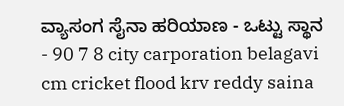ವ್ಯಾಸಂಗ ಸೈನಾ ಹರಿಯಾಣ - ಒಟ್ಟು ಸ್ಥಾನ - 90 7 8 city carporation belagavi cm cricket flood krv reddy saina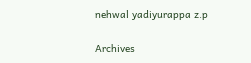nehwal yadiyurappa z.p

Archives